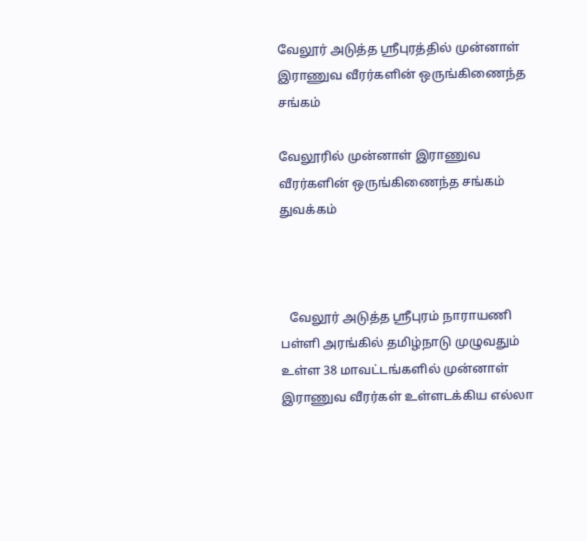வேலூர் அடுத்த ஸ்ரீபுரத்தில் முன்னாள் இராணுவ வீரர்களின் ஒருங்கிணைந்த சங்கம்

வேலூரில் முன்னாள் இராணுவ வீரர்களின் ஒருங்கிணைந்த சங்கம் துவக்கம்



   வேலூர் அடுத்த ஸ்ரீபுரம் நாராயணி பள்ளி அரங்கில் தமிழ்நாடு முழுவதும் உள்ள 38 மாவட்டங்களில் முன்னாள் இராணுவ வீரர்கள் உள்ளடக்கிய எல்லா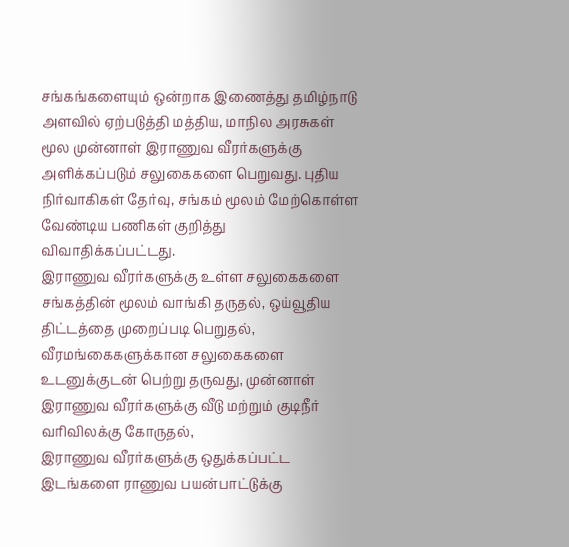சங்கங்களையும் ஒன்றாக இணைத்து தமிழ்நாடு அளவில் ஏற்படுத்தி மத்திய, மாநில அரசுகள் மூல முன்னாள் இராணுவ வீரர்களுக்கு அளிக்கப்படும் சலுகைகளை பெறுவது. புதிய நிர்வாகிகள் தேர்வு, சங்கம் மூலம் மேற்கொள்ள வேண்டிய பணிகள் குறித்து விவாதிக்கப்பட்டது.
இராணுவ வீரர்களுக்கு உள்ள சலுகைகளை சங்கத்தின் மூலம் வாங்கி தருதல், ஒய்வூதிய திட்டத்தை முறைப்படி பெறுதல், வீரமங்கைகளுக்கான சலுகைகளை உடனுக்குடன் பெற்று தருவது, முன்னாள் இராணுவ வீரர்களுக்கு வீடு மற்றும் குடிநீர் வரிவிலக்கு கோருதல்,
இராணுவ வீரர்களுக்கு ஒதுக்கப்பட்ட இடங்களை ராணுவ பயன்பாட்டுக்கு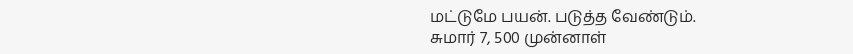மட்டுமே பயன். படுத்த வேண்டும்.
சுமார் 7, 500 முன்னாள்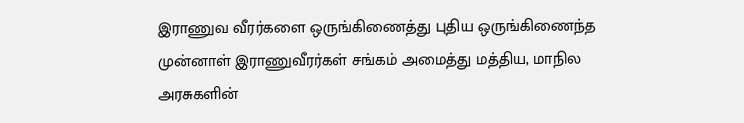இராணுவ வீரர்களை ஒருங்கிணைத்து புதிய ஒருங்கிணைந்த முன்னாள் இராணுவீரர்கள் சங்கம் அமைத்து மத்திய, மாநில அரசுகளின்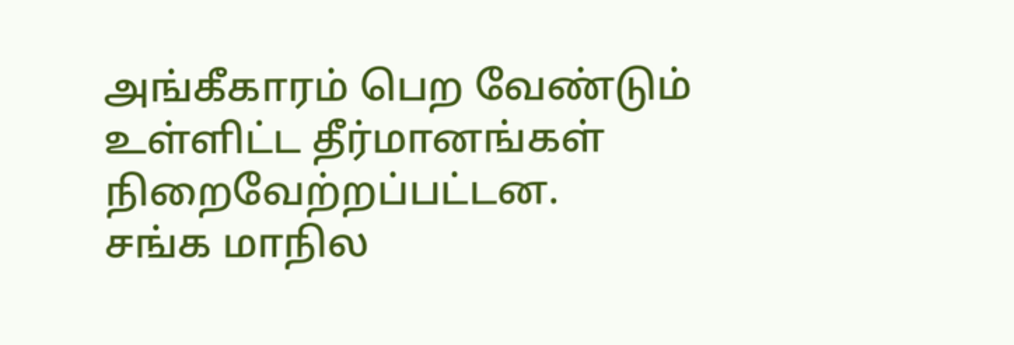அங்கீகாரம் பெற வேண்டும் உள்ளிட்ட தீர்மானங்கள் நிறைவேற்றப்பட்டன.
சங்க மாநில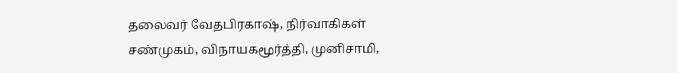தலைவர் வேதபிரகாஷ், நிர்வாகிகள் சண்முகம், விநாயகமூர்த்தி, முனிசாமி,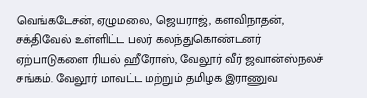வெங்கடேசன், ஏழுமலை, ஜெயராஜ், களவிநாதன், சக்திவேல் உள்ளிட்ட பலர் கலந்துகொண்டனர்
ஏற்பாடுகளை ரியல் ஹீரோஸ், வேலூர் வீர் ஜவான்ஸ்நலச் சங்கம். வேலூர் மாவட்ட மற்றும் தமிழக இராணுவ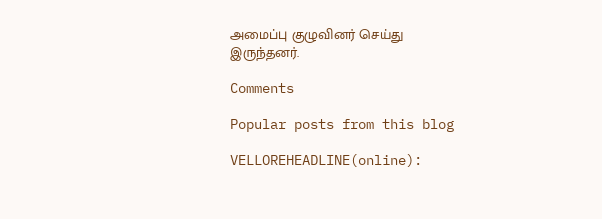அமைப்பு குழுவினர் செய்து இருந்தனர்.

Comments

Popular posts from this blog

VELLOREHEADLINE(online):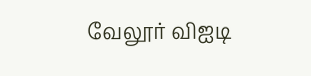வேலூர் விஐடி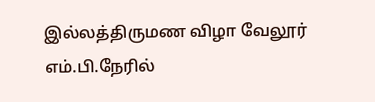இல்லத்திருமண விழா வேலூர் எம்.பி.நேரில்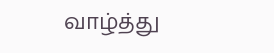வாழ்த்து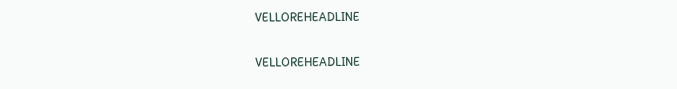VELLOREHEADLINE

VELLOREHEADLINE